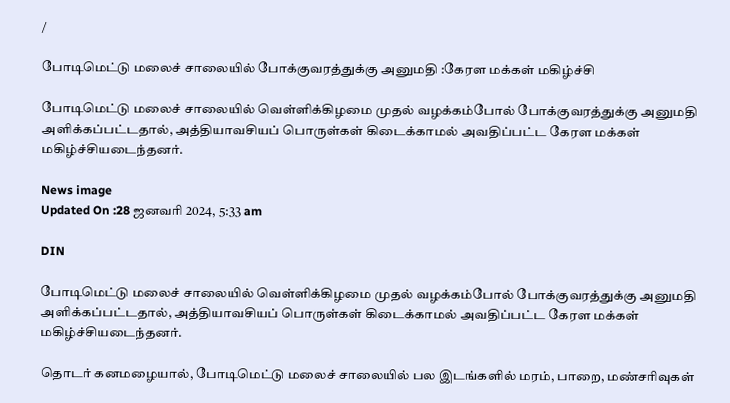/

போடிமெட்டு மலைச் சாலையில் போக்குவரத்துக்கு அனுமதி :கேரள மக்கள் மகிழ்ச்சி

போடிமெட்டு மலைச் சாலையில் வெள்ளிக்கிழமை முதல் வழக்கம்போல் போக்குவரத்துக்கு அனுமதி அளிக்கப்பட்டதால், அத்தியாவசியப் பொருள்கள் கிடைக்காமல் அவதிப்பட்ட கேரள மக்கள் மகிழ்ச்சியடைந்தனர்.

News image
Updated On :28 ஜனவரி 2024, 5:33 am

DIN

போடிமெட்டு மலைச் சாலையில் வெள்ளிக்கிழமை முதல் வழக்கம்போல் போக்குவரத்துக்கு அனுமதி அளிக்கப்பட்டதால், அத்தியாவசியப் பொருள்கள் கிடைக்காமல் அவதிப்பட்ட கேரள மக்கள் மகிழ்ச்சியடைந்தனர்.

தொடர் கனமழையால், போடிமெட்டு மலைச் சாலையில் பல இடங்களில் மரம், பாறை, மண்சரிவுகள்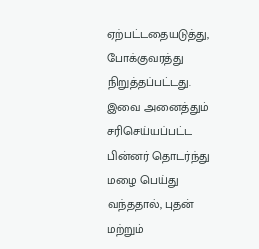ஏற்பட்டதையடுத்து, போக்குவரத்து நிறுத்தப்பட்டது. இவை அனைத்தும் சரிசெய்யப்பட்ட பின்னர் தொடர்ந்து மழை பெய்து வந்ததால், புதன் மற்றும்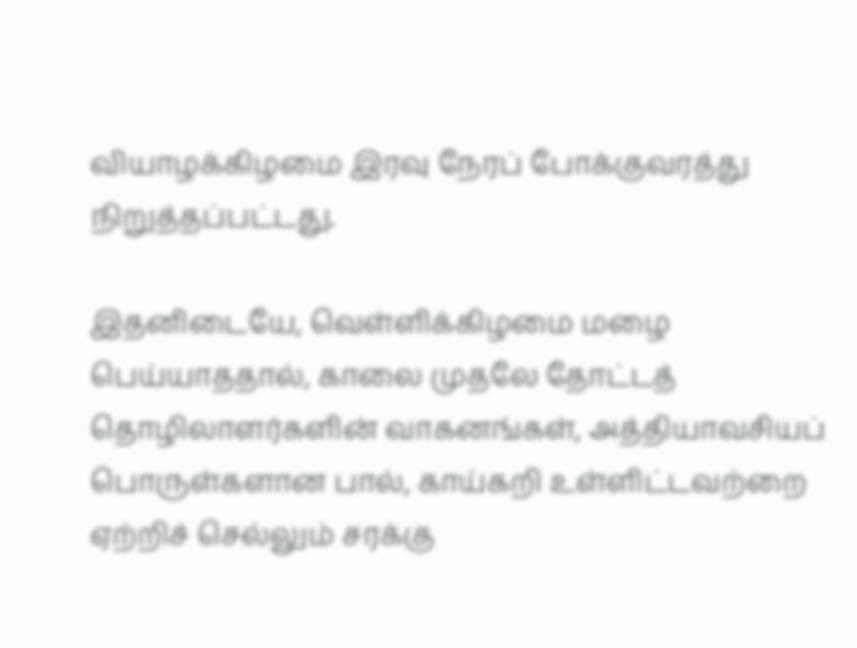வியாழக்கிழமை இரவு நேரப் போக்குவரத்து நிறுத்தப்பட்டது.

இதனிடையே, வெள்ளிக்கிழமை மழை பெய்யாததால், காலை முதலே தோட்டத் தொழிலாளர்களின் வாகனங்கள், அத்தியாவசியப் பொருள்களான பால், காய்கறி உள்ளிட்டவற்றை ஏற்றிச் செல்லும் சரக்கு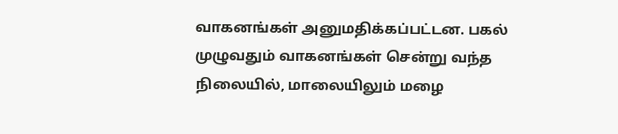வாகனங்கள் அனுமதிக்கப்பட்டன. பகல் முழுவதும் வாகனங்கள் சென்று வந்த நிலையில், மாலையிலும் மழை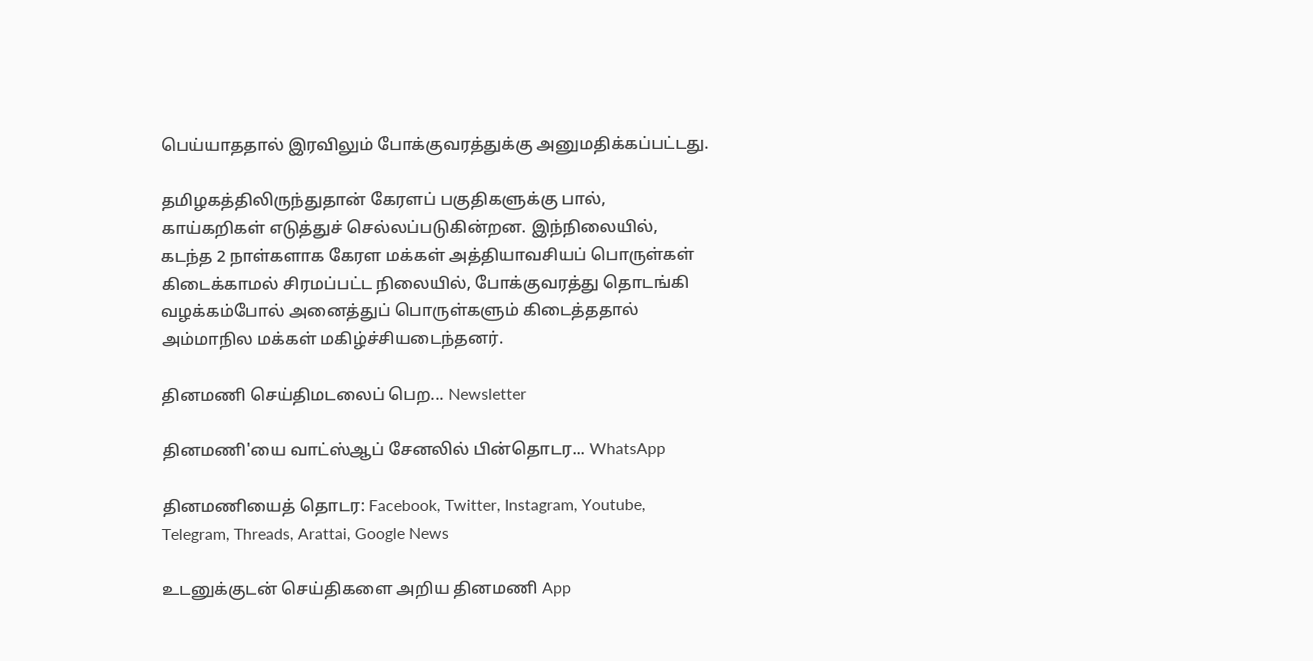பெய்யாததால் இரவிலும் போக்குவரத்துக்கு அனுமதிக்கப்பட்டது.

தமிழகத்திலிருந்துதான் கேரளப் பகுதிகளுக்கு பால், காய்கறிகள் எடுத்துச் செல்லப்படுகின்றன. இந்நிலையில், கடந்த 2 நாள்களாக கேரள மக்கள் அத்தியாவசியப் பொருள்கள் கிடைக்காமல் சிரமப்பட்ட நிலையில், போக்குவரத்து தொடங்கி வழக்கம்போல் அனைத்துப் பொருள்களும் கிடைத்ததால் அம்மாநில மக்கள் மகிழ்ச்சியடைந்தனர்.

தினமணி செய்திமடலைப் பெற... Newsletter

தினமணி'யை வாட்ஸ்ஆப் சேனலில் பின்தொடர... WhatsApp

தினமணியைத் தொடர: Facebook, Twitter, Instagram, Youtube, Telegram, Threads, Arattai, Google News

உடனுக்குடன் செய்திகளை அறிய தினமணி App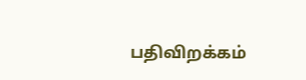பதிவிறக்கம்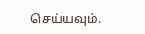செய்யவும்.